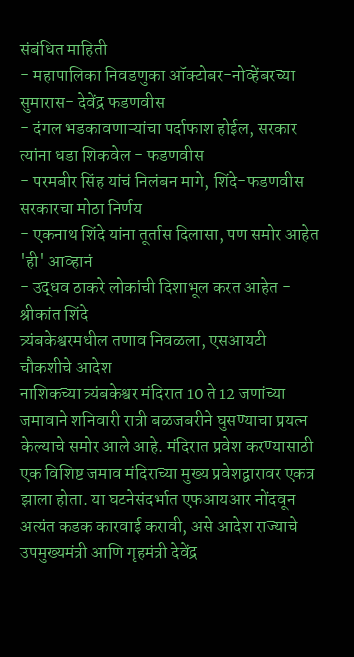संबंधित माहिती
- महापालिका निवडणुका ऑक्टोबर-नोव्हेंबरच्या सुमारास- देवेंद्र फडणवीस
- दंगल भडकावणाऱ्यांचा पर्दाफाश होईल, सरकार त्यांना धडा शिकवेल - फडणवीस
- परमबीर सिंह यांचं निलंबन मागे, शिंदे-फडणवीस सरकारचा मोठा निर्णय
- एकनाथ शिंदे यांना तूर्तास दिलासा, पण समोर आहेत 'ही' आव्हानं
- उद्धव ठाकरे लोकांची दिशाभूल करत आहेत - श्रीकांत शिंदे
त्र्यंबकेश्वरमधील तणाव निवळला, एसआयटी चौकशीचे आदेश
नाशिकच्या त्र्यंबकेश्वर मंदिरात 10 ते 12 जणांच्या जमावाने शनिवारी रात्री बळजबरीने घुसण्याचा प्रयत्न केल्याचे समोर आले आहे. मंदिरात प्रवेश करण्यासाठी एक विशिष्ट जमाव मंदिराच्या मुख्य प्रवेशद्वारावर एकत्र झाला होता. या घटनेसंदर्भात एफआयआर नोंदवून अत्यंत कडक कारवाई करावी, असे आदेश राज्याचे उपमुख्यमंत्री आणि गृहमंत्री देवेंद्र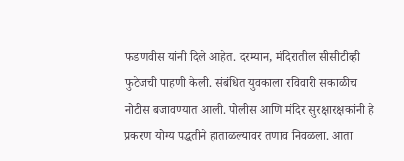फडणवीस यांनी दिले आहेत. दरम्यान, मंदिरातील सीसीटीव्ही फुटेजची पाहणी केली. संबंधित युवकाला रविवारी सकाळीच नोटीस बजावण्यात आली. पोलीस आणि मंदिर सुरक्षारक्षकांनी हे प्रकरण योग्य पद्धतीने हाताळल्यावर तणाव निवळला. आता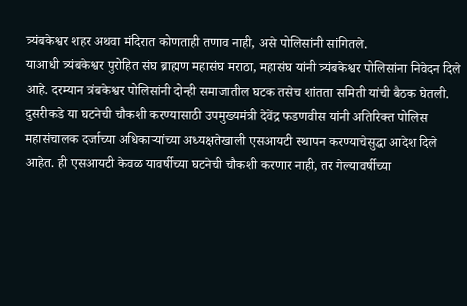त्र्यंबकेश्वर शहर अथवा मंदिरात कोणताही तणाव नाही, असे पोलिसांनी सांगितले.
याआधी त्र्यंबकेश्वर पुरोहित संघ ब्राह्मण महासंघ मराठा, महासंघ यांनी त्र्यंबकेश्वर पोलिसांना निवेदन दिले आहे. दरम्यान त्रंबकेश्वर पोलिसांनी दोन्ही समाजातील घटक तसेच शांतता समिती यांची बैठक घेतली.
दुसरीकडे या घटनेची चौकशी करण्यासाठी उपमुख्यमंत्री देवेंद्र फडणवीस यांनी अतिरिक्त पोलिस महासंचालक दर्जाच्या अधिकाऱ्यांच्या अध्यक्षतेखाली एसआयटी स्थापन करण्याचेसुद्धा आदेश दिले आहेत. ही एसआयटी केवळ यावर्षीच्या घटनेची चौकशी करणार नाही, तर गेल्यावर्षीच्या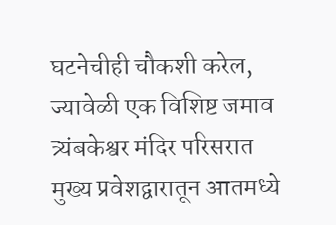घटनेचीही चौकशी करेल, ज्यावेळी एक विशिष्ट जमाव त्र्यंबकेश्वर मंदिर परिसरात
मुख्य प्रवेशद्वारातून आतमध्ये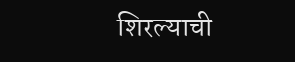शिरल्याची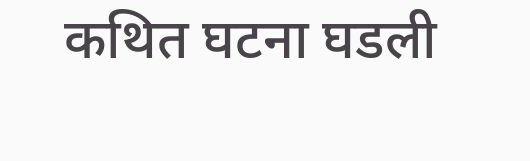कथित घटना घडली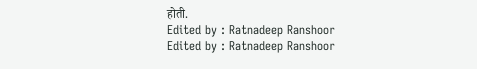होती.
Edited by : Ratnadeep Ranshoor
Edited by : Ratnadeep Ranshoor